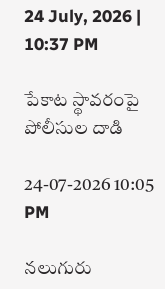24 July, 2026 | 10:37 PM

పేకాట స్థావరంపై పోలీసుల దాడి

24-07-2026 10:05 PM

నలుగురు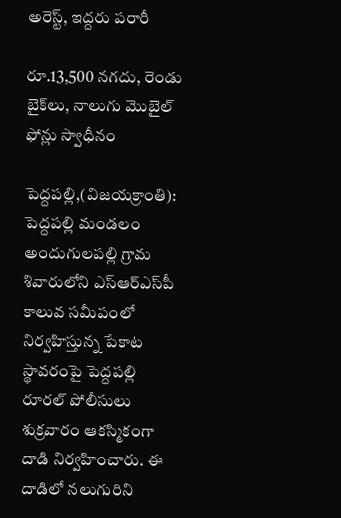అరెస్ట్, ఇద్దరు పరారీ

రూ.13,500 నగదు, రెండు బైక్‌లు, నాలుగు మొబైల్ ఫోన్లు స్వాధీనం

పెద్దపల్లి,(విజయక్రాంతి): పెద్దపల్లి మండలం అందుగులపల్లి గ్రామ శివారులోని ఎస్‌ఆర్‌ఎస్‌పీ కాలువ సమీపంలో నిర్వహిస్తున్న పేకాట స్థావరంపై పెద్దపల్లి రూరల్ పోలీసులు శుక్రవారం ఆకస్మికంగా దాడి నిర్వహించారు. ఈ దాడిలో నలుగురిని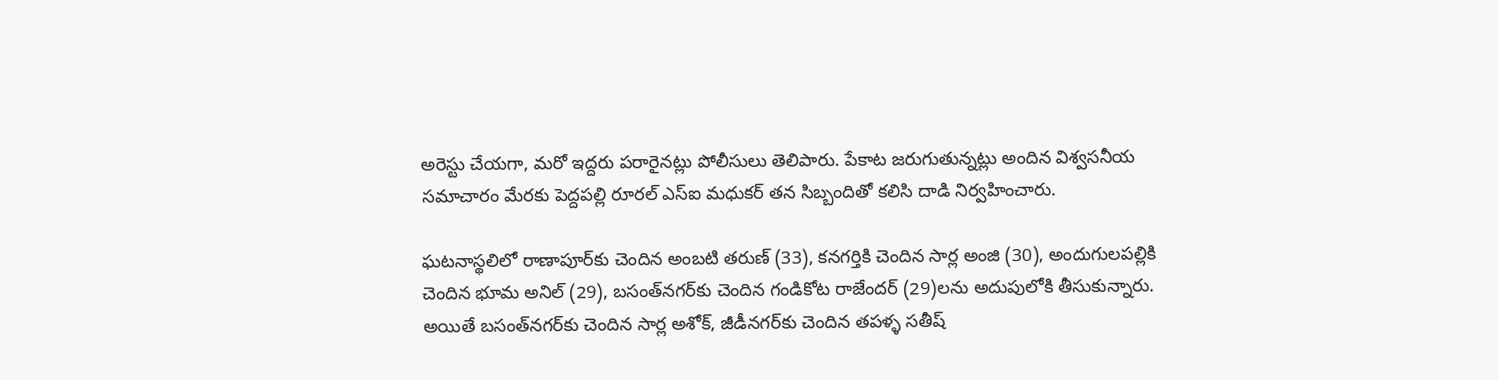అరెస్టు చేయగా, మరో ఇద్దరు పరారైనట్లు పోలీసులు తెలిపారు. పేకాట జరుగుతున్నట్లు అందిన విశ్వసనీయ సమాచారం మేరకు పెద్దపల్లి రూరల్ ఎస్‌ఐ మధుకర్ తన సిబ్బందితో కలిసి దాడి నిర్వహించారు.

ఘటనాస్థలిలో రాణాపూర్‌కు చెందిన అంబటి తరుణ్ (33), కనగర్తికి చెందిన సార్ల అంజి (30), అందుగులపల్లికి చెందిన భూమ అనిల్ (29), బసంత్‌నగర్‌కు చెందిన గండికోట రాజేందర్ (29)లను అదుపులోకి తీసుకున్నారు. అయితే బసంత్‌నగర్‌కు చెందిన సార్ల అశోక్, జీడీనగర్‌కు చెందిన తపళ్ళ సతీష్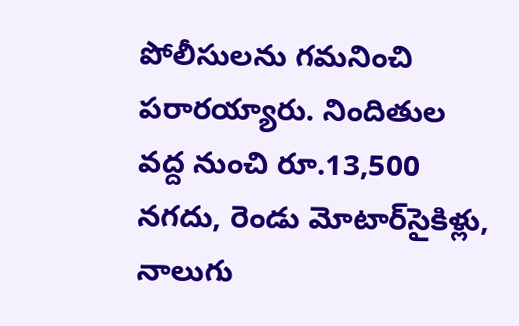పోలీసులను గమనించి పరారయ్యారు. నిందితుల వద్ద నుంచి రూ.13,500 నగదు, రెండు మోటార్‌సైకిళ్లు, నాలుగు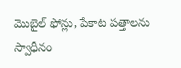మొబైల్ ఫోన్లు, పేకాట పత్తాలను స్వాధీనం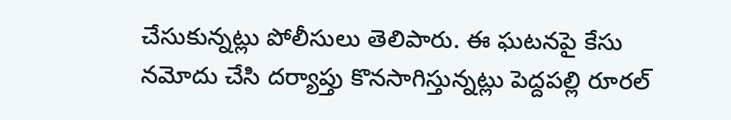చేసుకున్నట్లు పోలీసులు తెలిపారు. ఈ ఘటనపై కేసు నమోదు చేసి దర్యాప్తు కొనసాగిస్తున్నట్లు పెద్దపల్లి రూరల్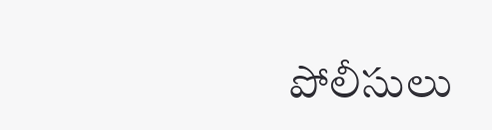పోలీసులు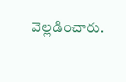వెల్లడించారు.